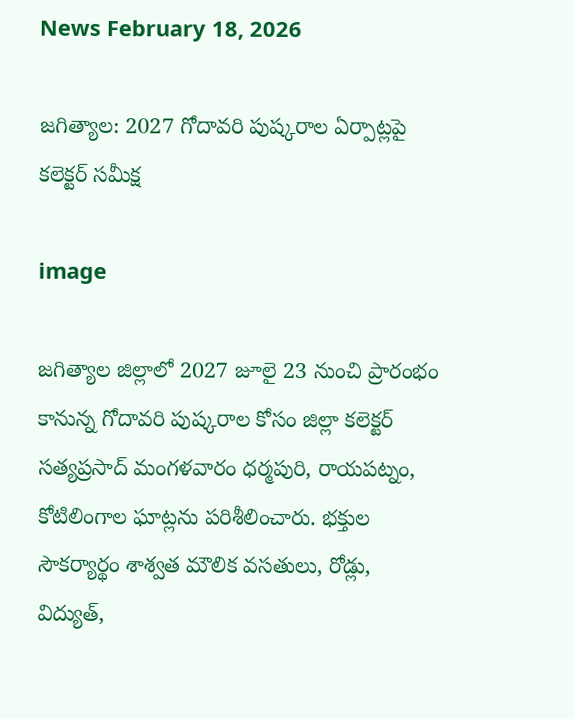News February 18, 2026

జగిత్యాల: 2027 గోదావరి పుష్కరాల ఏర్పాట్లపై కలెక్టర్ సమీక్ష

image

జగిత్యాల జిల్లాలో 2027 జూలై 23 నుంచి ప్రారంభం కానున్న గోదావరి పుష్కరాల కోసం జిల్లా కలెక్టర్ సత్యప్రసాద్ మంగళవారం ధర్మపురి, రాయపట్నం, కోటిలింగాల ఘాట్లను పరిశీలించారు. భక్తుల సౌకర్యార్థం శాశ్వత మౌలిక వసతులు, రోడ్లు, విద్యుత్,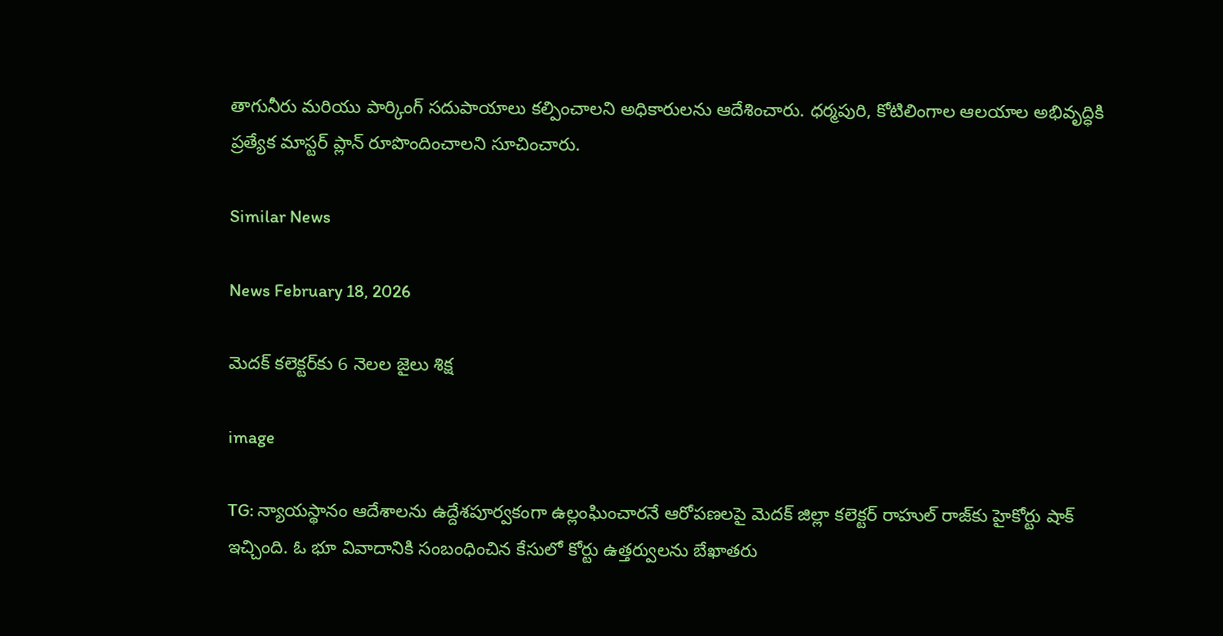తాగునీరు మరియు పార్కింగ్ సదుపాయాలు కల్పించాలని అధికారులను ఆదేశించారు. ధర్మపురి, కోటిలింగాల ఆలయాల అభివృద్ధికి ప్రత్యేక మాస్టర్ ప్లాన్ రూపొందించాలని సూచించారు.

Similar News

News February 18, 2026

మెదక్ కలెక్టర్‌కు 6 నెలల జైలు శిక్ష

image

TG: న్యాయస్థానం ఆదేశాలను ఉద్దేశపూర్వకంగా ఉల్లంఘించారనే ఆరోపణలపై మెదక్ జిల్లా కలెక్టర్ రాహుల్ రాజ్‌కు హైకోర్టు షాక్ ఇచ్చింది. ఓ భూ వివాదానికి సంబంధించిన కేసులో కోర్టు ఉత్తర్వులను బేఖాతరు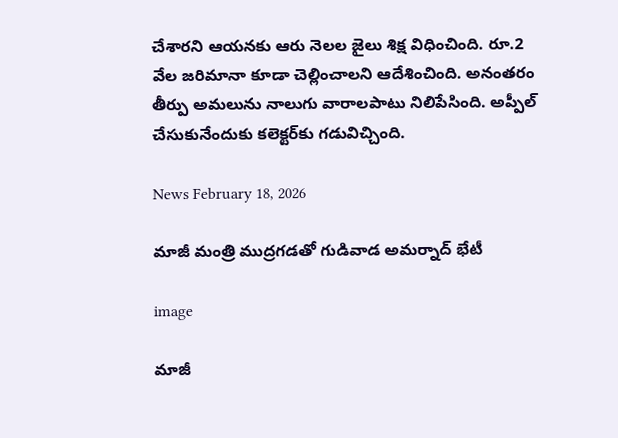చేశారని ఆయనకు ఆరు నెలల జైలు శిక్ష విధించింది. రూ.2 వేల జరిమానా కూడా చెల్లించాలని ఆదేశించింది. అనంతరం తీర్పు అమలును నాలుగు వారాలపాటు నిలిపేసింది. అప్పీల్ చేసుకునేందుకు కలెక్టర్‌కు గడువిచ్చింది.

News February 18, 2026

మాజీ మంత్రి ముద్రగడతో గుడివాడ అమర్నాద్ భేటీ

image

మాజీ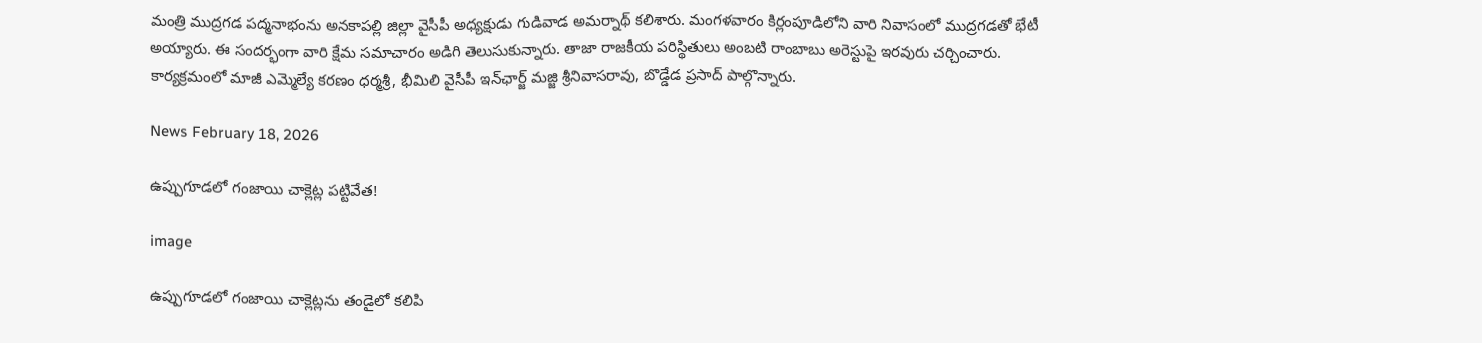మంత్రి ముద్రగడ పద్మనాభంను అనకాపల్లి జిల్లా వైసీపీ అధ్యక్షుడు గుడివాడ అమర్నాథ్ కలిశారు. మంగళవారం కిర్లంపూడిలోని వారి నివాసంలో ముద్రగడతో భేటీ అయ్యారు. ఈ సందర్భంగా వారి క్షేమ సమాచారం అడిగి తెలుసుకున్నారు. తాజా రాజకీయ పరిస్థితులు అంబటి రాంబాబు అరెస్టుపై ఇరవురు చర్చించారు. కార్యక్రమంలో మాజీ ఎమ్మెల్యే కరణం ధర్మశ్రీ, భీమిలి వైసీపీ ఇన్‌ఛార్జ్ మజ్జి శ్రీనివాసరావు, బొడ్డేడ ప్రసాద్ పాల్గొన్నారు.

News February 18, 2026

ఉప్పుగూడలో గంజాయి చాక్లెట్ల పట్టివేత!

image

ఉప్పుగూడలో గంజాయి చాక్లెట్లను తండైలో కలిపి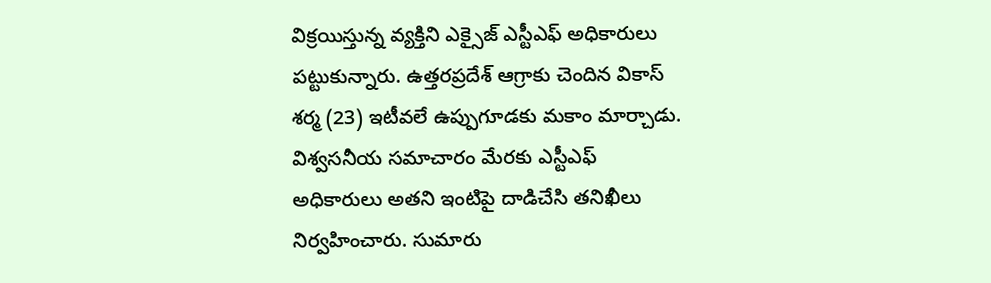విక్రయిస్తున్న వ్యక్తిని ఎక్సైజ్ ఎస్టీఎఫ్ అధికారులు పట్టుకున్నారు. ఉత్తరప్రదేశ్ ఆగ్రాకు చెందిన వికాస్ శర్మ (23) ఇటీవలే ఉప్పుగూడకు మకాం మార్చాడు. విశ్వసనీయ సమాచారం మేరకు ఎస్టీఎఫ్ అధికారులు అతని ఇంటిపై దాడిచేసి తనిఖీలు నిర్వహించారు. సుమారు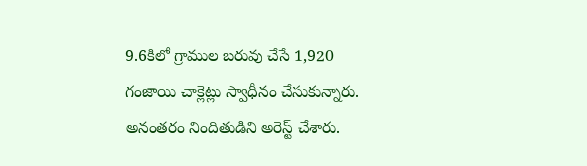9.6కిలో గ్రాముల బరువు చేసే 1,920 గంజాయి చాక్లెట్లు స్వాధీనం చేసుకున్నారు. అనంతరం నిందితుడిని అరెస్ట్ చేశారు.